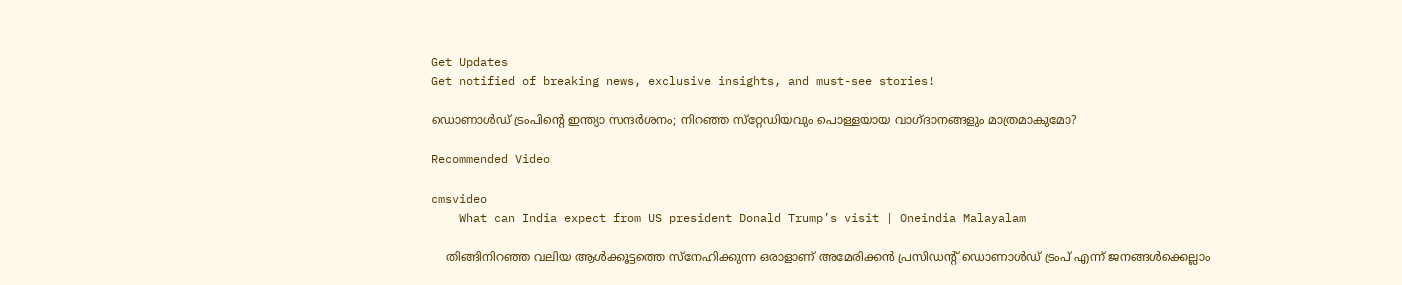Get Updates
Get notified of breaking news, exclusive insights, and must-see stories!

ഡൊണാള്‍ഡ് ട്രംപിന്റെ ഇന്ത്യാ സന്ദര്‍ശനം; നിറഞ്ഞ സ്‌റ്റേഡിയവും പൊള്ളയായ വാഗ്ദാനങ്ങളും മാത്രമാകുമോ?

Recommended Video

cmsvideo
    What can India expect from US president Donald Trump’s visit | Oneindia Malayalam

    തിങ്ങിനിറഞ്ഞ വലിയ ആള്‍ക്കൂട്ടത്തെ സ്‌നേഹിക്കുന്ന ഒരാളാണ് അമേരിക്കന്‍ പ്രസിഡന്റ് ഡൊണാള്‍ഡ് ട്രംപ് എന്ന് ജനങ്ങള്‍ക്കെല്ലാം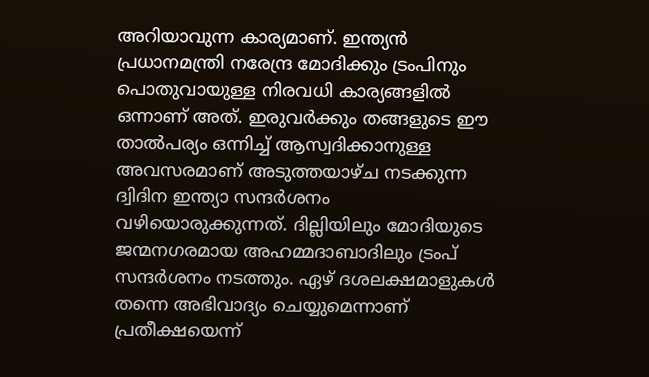അറിയാവുന്ന കാര്യമാണ്. ഇന്ത്യന്‍ പ്രധാനമന്ത്രി നരേന്ദ്ര മോദിക്കും ട്രംപിനും പൊതുവായുള്ള നിരവധി കാര്യങ്ങളില്‍ ഒന്നാണ് അത്. ഇരുവര്‍ക്കും തങ്ങളുടെ ഈ താല്‍പര്യം ഒന്നിച്ച് ആസ്വദിക്കാനുള്ള അവസരമാണ് അടുത്തയാഴ്ച നടക്കുന്ന ദ്വിദിന ഇന്ത്യാ സന്ദര്‍ശനം വഴിയൊരുക്കുന്നത്. ദില്ലിയിലും മോദിയുടെ ജന്മനഗരമായ അഹമ്മദാബാദിലും ട്രംപ് സന്ദര്‍ശനം നടത്തും. ഏഴ് ദശലക്ഷമാളുകള്‍ തന്നെ അഭിവാദ്യം ചെയ്യുമെന്നാണ് പ്രതീക്ഷയെന്ന്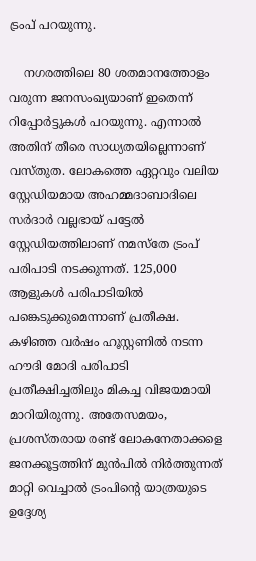ട്രംപ് പറയുന്നു.

    നഗരത്തിലെ 80 ശതമാനത്തോളം വരുന്ന ജനസംഖ്യയാണ് ഇതെന്ന് റിപ്പോര്‍ട്ടുകള്‍ പറയുന്നു. എന്നാല്‍ അതിന് തീരെ സാധ്യതയില്ലെന്നാണ് വസ്തുത. ലോകത്തെ ഏറ്റവും വലിയ സ്റ്റേഡിയമായ അഹമ്മദാബാദിലെ സര്‍ദാര്‍ വല്ലഭായ് പട്ടേല്‍ സ്റ്റേഡിയത്തിലാണ് നമസ്‌തേ ട്രംപ് പരിപാടി നടക്കുന്നത്. 125,000 ആളുകള്‍ പരിപാടിയില്‍ പങ്കെടുക്കുമെന്നാണ് പ്രതീക്ഷ. കഴിഞ്ഞ വര്‍ഷം ഹൂസ്റ്റണില്‍ നടന്ന ഹൗദി മോദി പരിപാടി പ്രതീക്ഷിച്ചതിലും മികച്ച വിജയമായി മാറിയിരുന്നു. അതേസമയം, പ്രശസ്തരായ രണ്ട് ലോകനേതാക്കളെ ജനക്കൂട്ടത്തിന് മുന്‍പില്‍ നിര്‍ത്തുന്നത് മാറ്റി വെച്ചാല്‍ ട്രംപിന്റെ യാത്രയുടെ ഉദ്ദേശ്യ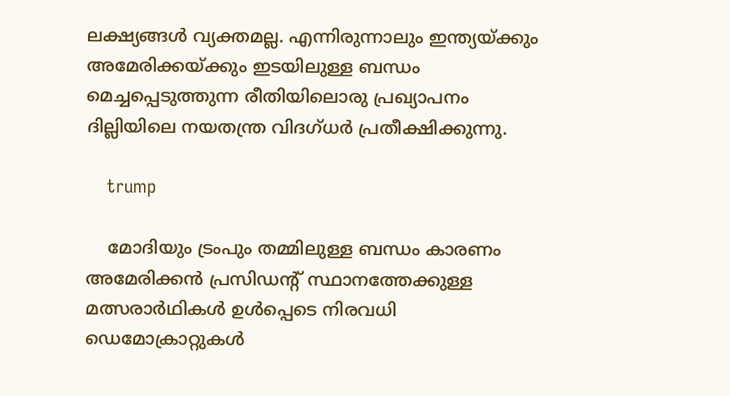ലക്ഷ്യങ്ങള്‍ വ്യക്തമല്ല. എന്നിരുന്നാലും ഇന്ത്യയ്ക്കും അമേരിക്കയ്ക്കും ഇടയിലുള്ള ബന്ധം മെച്ചപ്പെടുത്തുന്ന രീതിയിലൊരു പ്രഖ്യാപനം ദില്ലിയിലെ നയതന്ത്ര വിദഗ്ധര്‍ പ്രതീക്ഷിക്കുന്നു.

    trump

    മോദിയും ട്രംപും തമ്മിലുള്ള ബന്ധം കാരണം അമേരിക്കന്‍ പ്രസിഡന്റ് സ്ഥാനത്തേക്കുള്ള മത്സരാര്‍ഥികള്‍ ഉള്‍പ്പെടെ നിരവധി ഡെമോക്രാറ്റുകള്‍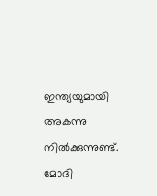ഇന്ത്യയുമായി അകന്നു നില്‍ക്കുന്നുണ്ട്. മോദി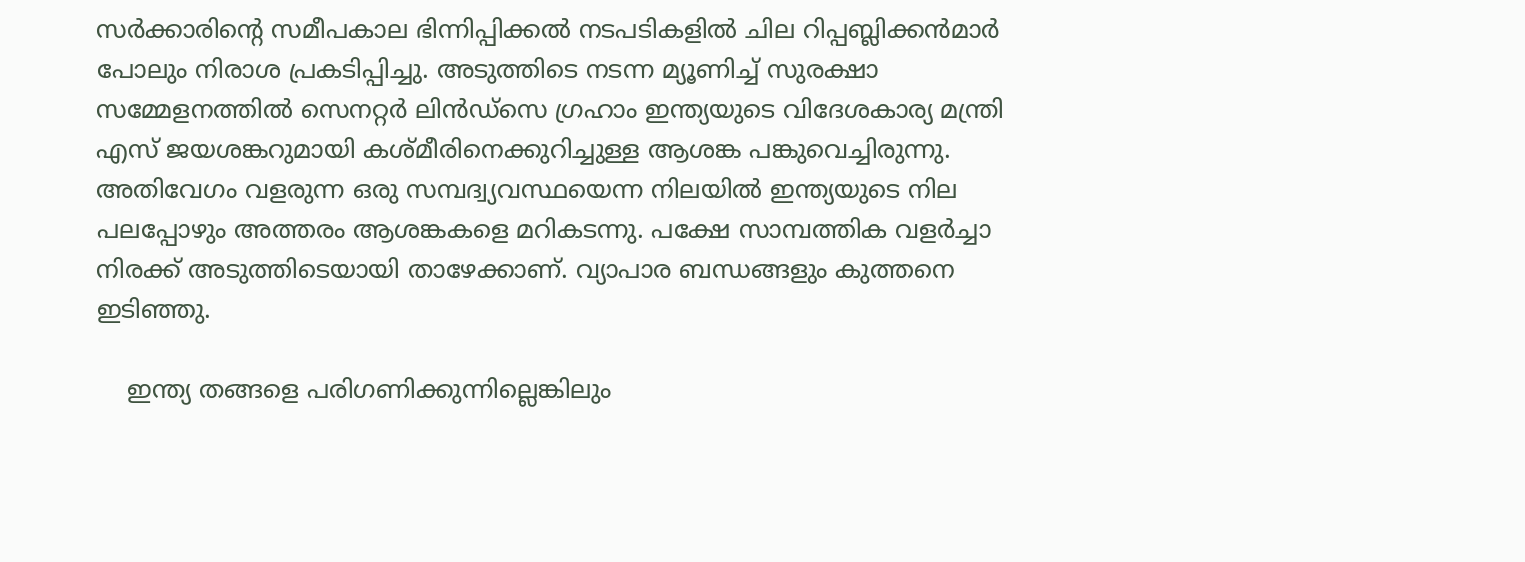സര്‍ക്കാരിന്റെ സമീപകാല ഭിന്നിപ്പിക്കല്‍ നടപടികളില്‍ ചില റിപ്പബ്ലിക്കന്‍മാര്‍ പോലും നിരാശ പ്രകടിപ്പിച്ചു. അടുത്തിടെ നടന്ന മ്യൂണിച്ച് സുരക്ഷാ സമ്മേളനത്തില്‍ സെനറ്റര്‍ ലിന്‍ഡ്‌സെ ഗ്രഹാം ഇന്ത്യയുടെ വിദേശകാര്യ മന്ത്രി എസ് ജയശങ്കറുമായി കശ്മീരിനെക്കുറിച്ചുള്ള ആശങ്ക പങ്കുവെച്ചിരുന്നു. അതിവേഗം വളരുന്ന ഒരു സമ്പദ്വ്യവസ്ഥയെന്ന നിലയില്‍ ഇന്ത്യയുടെ നില പലപ്പോഴും അത്തരം ആശങ്കകളെ മറികടന്നു. പക്ഷേ സാമ്പത്തിക വളര്‍ച്ചാ നിരക്ക് അടുത്തിടെയായി താഴേക്കാണ്. വ്യാപാര ബന്ധങ്ങളും കുത്തനെ ഇടിഞ്ഞു.

    ഇന്ത്യ തങ്ങളെ പരിഗണിക്കുന്നില്ലെങ്കിലും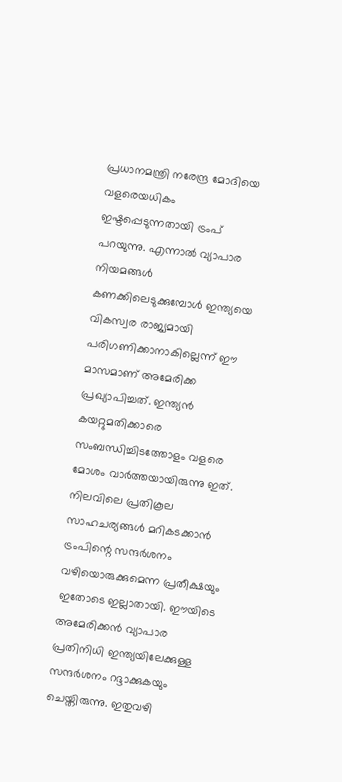പ്രധാനമന്ത്രി നരേന്ദ്ര മോദിയെ വളരെയധികം ഇഷ്ടപ്പെടുന്നതായി ട്രംപ് പറയുന്നു. എന്നാല്‍ വ്യാപാര നിയമങ്ങള്‍ കണക്കിലെടുക്കുമ്പോള്‍ ഇന്ത്യയെ വികസ്വര രാജ്യമായി പരിഗണിക്കാനാകില്ലെന്ന് ഈ മാസമാണ് അമേരിക്ക പ്രഖ്യാപിച്ചത്. ഇന്ത്യന്‍ കയറ്റുമതിക്കാരെ സംബന്ധിച്ചിടത്തോളം വളരെ മോശം വാര്‍ത്തയായിരുന്നു ഇത്. നിലവിലെ പ്രതികൂല സാഹചര്യങ്ങള്‍ മറികടക്കാന്‍ ട്രംപിന്റെ സന്ദര്‍ശനം വഴിയൊരുക്കുമെന്ന പ്രതീക്ഷയും ഇതോടെ ഇല്ലാതായി. ഈയിടെ അമേരിക്കന്‍ വ്യാപാര പ്രതിനിധി ഇന്ത്യയിലേക്കുള്ള സന്ദര്‍ശനം റദ്ദാക്കുകയും ചെയ്തിരുന്നു. ഇതുവഴി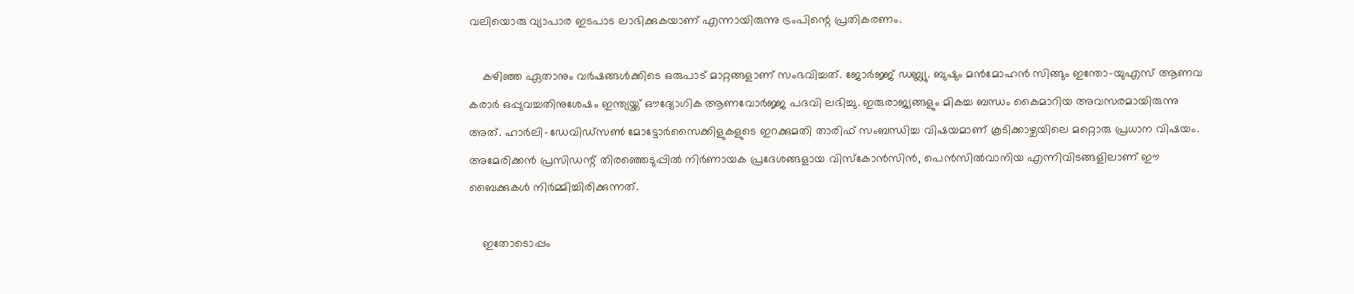വലിയൊരു വ്യാപാര ഇടപാട ലാഭിക്കുകയാണ് എന്നായിരുന്നു ട്രംപിന്റെ പ്രതികരണം.

    കഴിഞ്ഞ ഏതാനും വര്‍ഷങ്ങള്‍ക്കിടെ ഒരുപാട് മാറ്റങ്ങളാണ് സംഭവിച്ചത്. ജോര്‍ജ്ജ് ഡബ്ല്യു. ബുഷും മന്‍മോഹന്‍ സിങ്ങും ഇന്തോ-യുഎസ് ആണവ കരാര്‍ ഒപ്പുവച്ചതിനുശേഷം ഇന്ത്യയ്ക്ക് ഔദ്യോഗിക ആണവോര്‍ജ്ജ പദവി ലഭിച്ചു. ഇരുരാജ്യങ്ങളും മികച്ച ബന്ധം കൈമാറിയ അവസരമായിരുന്നു അത്. ഹാര്‍ലി-ഡേവിഡ്‌സണ്‍ മോട്ടോര്‍സൈക്കിളുകളുടെ ഇറക്കുമതി താരിഫ് സംബന്ധിച്ച വിഷയമാണ് കൂടിക്കാഴ്ചയിലെ മറ്റൊരു പ്രധാന വിഷയം. അമേരിക്കന്‍ പ്രസിഡന്റ് തിരഞ്ഞെടുപ്പില്‍ നിര്‍ണായക പ്രദേശങ്ങളായ വിസ്‌കോന്‍സിന്‍, പെന്‍സില്‍വാനിയ എന്നിവിടങ്ങളിലാണ് ഈ ബൈക്കുകള്‍ നിര്‍മ്മിച്ചിരിക്കുന്നത്.

    ഇതോടൊപ്പം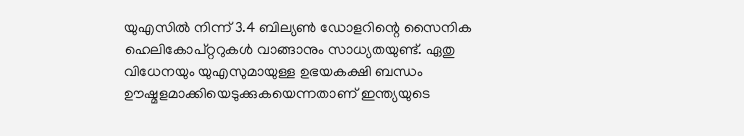യുഎസില്‍ നിന്ന് 3.4 ബില്യണ്‍ ഡോളറിന്റെ സൈനിക ഹെലികോപ്റ്ററുകള്‍ വാങ്ങാനും സാധ്യതയുണ്ട്. ഏതു വിധേനയും യുഎസുമായുള്ള ഉഭയകക്ഷി ബന്ധം ഊഷ്മളമാക്കിയെടുക്കുകയെന്നതാണ് ഇന്ത്യയുടെ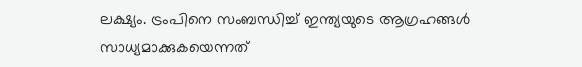ലക്ഷ്യം. ട്രംപിനെ സംബന്ധിച്ച് ഇന്ത്യയുടെ ആഗ്രഹങ്ങള്‍ സാധ്യമാക്കുകയെന്നത്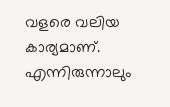വളരെ വലിയ കാര്യമാണ്. എന്നിരുന്നാലും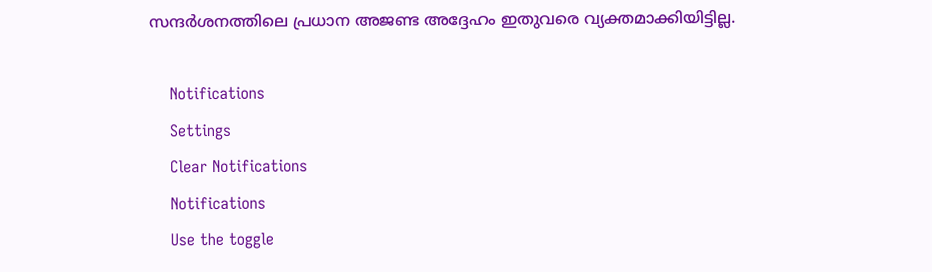സന്ദര്‍ശനത്തിലെ പ്രധാന അജണ്ട അദ്ദേഹം ഇതുവരെ വ്യക്തമാക്കിയിട്ടില്ല.

    Notifications
    Settings
    Clear Notifications
    Notifications
    Use the toggle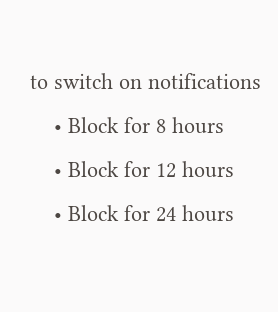to switch on notifications
    • Block for 8 hours
    • Block for 12 hours
    • Block for 24 hours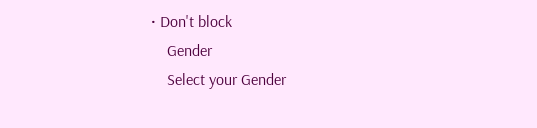• Don't block
    Gender
    Select your Gender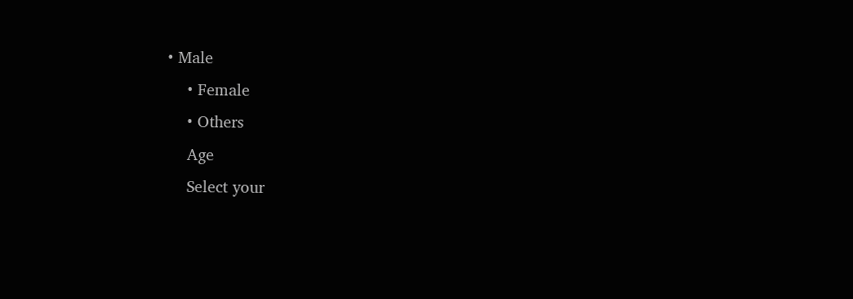• Male
    • Female
    • Others
    Age
    Select your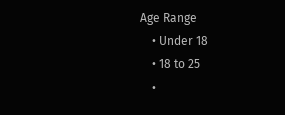Age Range
    • Under 18
    • 18 to 25
    •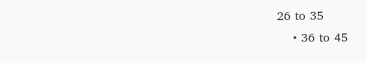26 to 35
    • 36 to 45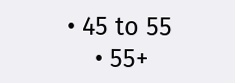• 45 to 55
    • 55+